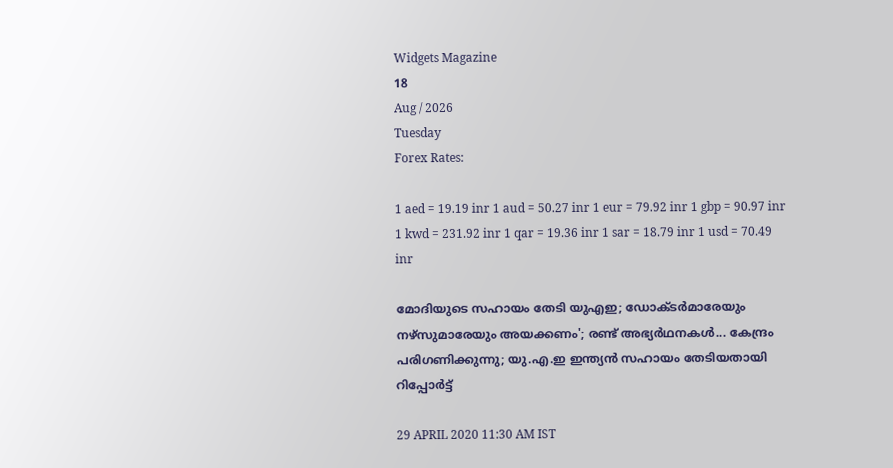Widgets Magazine
18
Aug / 2026
Tuesday
Forex Rates:

1 aed = 19.19 inr 1 aud = 50.27 inr 1 eur = 79.92 inr 1 gbp = 90.97 inr 1 kwd = 231.92 inr 1 qar = 19.36 inr 1 sar = 18.79 inr 1 usd = 70.49 inr

മോദിയുടെ സഹായം തേടി യുഎഇ; ഡോക്ടര്‍മാരേയും നഴ്‌സുമാരേയും അയക്കണം'; രണ്ട് അഭ്യര്‍ഥനകള്‍... കേന്ദ്രം പരിഗണിക്കുന്നു; യു.എ.ഇ ഇന്ത്യൻ സഹായം തേടിയതായി റിപ്പോർട്ട്

29 APRIL 2020 11:30 AM IST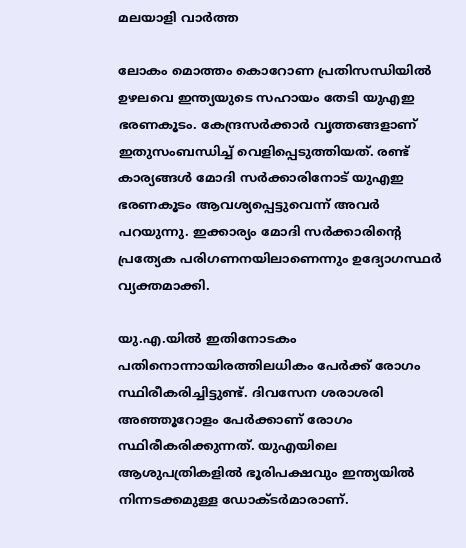മലയാളി വാര്‍ത്ത

ലോകം മൊത്തം കൊറോണ പ്രതിസന്ധിയില്‍ ഉഴലവെ ഇന്ത്യയുടെ സഹായം തേടി യുഎഇ ഭരണകൂടം. കേന്ദ്രസര്‍ക്കാര്‍ വൃത്തങ്ങളാണ് ഇതുസംബന്ധിച്ച് വെളിപ്പെടുത്തിയത്. രണ്ട് കാര്യങ്ങള്‍ മോദി സര്‍ക്കാരിനോട് യുഎഇ ഭരണകൂടം ആവശ്യപ്പെട്ടുവെന്ന് അവര്‍ പറയുന്നു. ഇക്കാര്യം മോദി സര്‍ക്കാരിന്റെ പ്രത്യേക പരിഗണനയിലാണെന്നും ഉദ്യോഗസ്ഥര്‍ വ്യക്തമാക്കി.

യു.എ.യില്‍ ഇതിനോടകം പതിനൊന്നായിരത്തിലധികം പേര്‍ക്ക് രോഗം സ്ഥിരീകരിച്ചിട്ടുണ്ട്. ദിവസേന ശരാശരി അഞ്ഞൂറോളം പേര്‍ക്കാണ് രോഗം സ്ഥിരീകരിക്കുന്നത്. യുഎയിലെ ആശുപത്രികളില്‍ ഭൂരിപക്ഷവും ഇന്ത്യയില്‍ നിന്നടക്കമുള്ള ഡോക്ടര്‍മാരാണ്.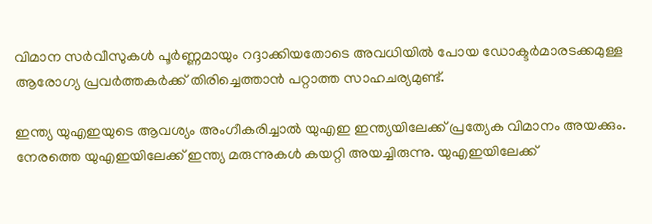വിമാന സര്‍വീസുകള്‍ പൂര്‍ണ്ണമായും റദ്ദാക്കിയതോടെ അവധിയില്‍ പോയ ഡോക്ടര്‍മാരടക്കമുള്ള ആരോഗ്യ പ്രവര്‍ത്തകര്‍ക്ക് തിരിച്ചെത്താന്‍ പറ്റാത്ത സാഹചര്യമുണ്ട്.

ഇന്ത്യ യുഎഇയുടെ ആവശ്യം അംഗീകരിച്ചാല്‍ യുഎഇ ഇന്ത്യയിലേക്ക് പ്രത്യേക വിമാനം അയക്കും. നേരത്തെ യുഎഇയിലേക്ക് ഇന്ത്യ മരുന്നുകള്‍ കയറ്റി അയച്ചിരുന്നു. യുഎഇയിലേക്ക്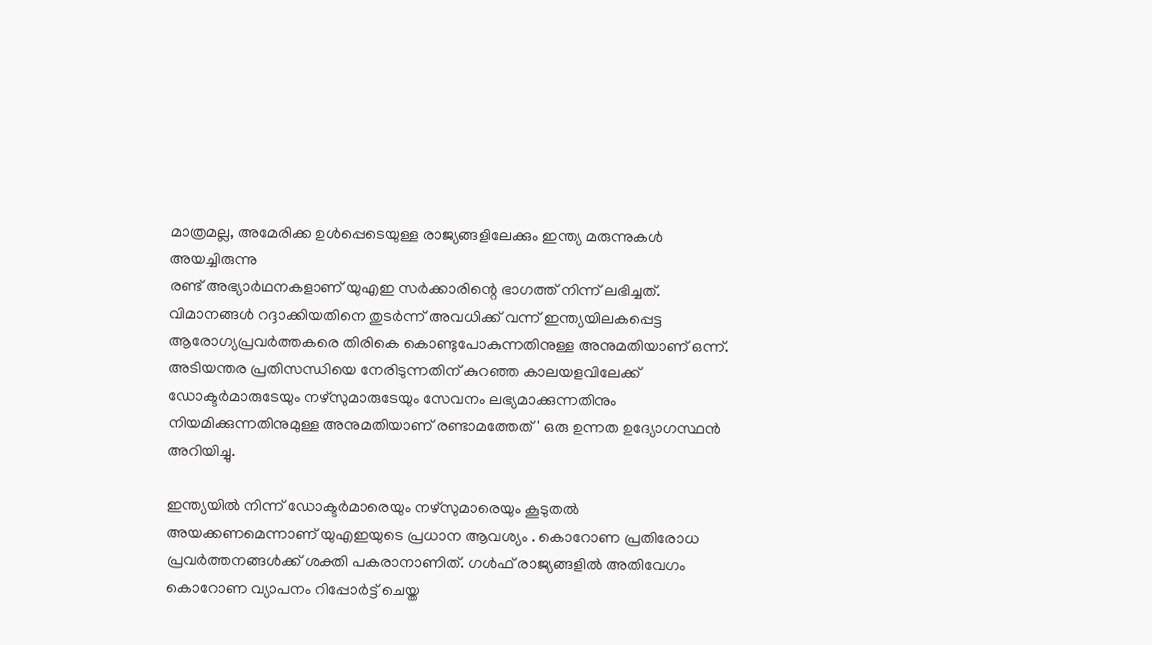മാത്രമല്ല, അമേരിക്ക ഉള്‍പ്പെടെയുള്ള രാജ്യങ്ങളിലേക്കും ഇന്ത്യ മരുന്നുകള്‍ അയച്ചിരുന്നു
രണ്ട് അഭ്യാര്‍ഥനകളാണ് യുഎഇ സര്‍ക്കാരിന്റെ ഭാഗത്ത് നിന്ന് ലഭിച്ചത്. വിമാനങ്ങള്‍ റദ്ദാക്കിയതിനെ തുടര്‍ന്ന് അവധിക്ക് വന്ന് ഇന്ത്യയിലകപ്പെട്ട ആരോഗ്യപ്രവര്‍ത്തകരെ തിരികെ കൊണ്ടുപോകുന്നതിനുള്ള അനുമതിയാണ് ഒന്ന്. അടിയന്തര പ്രതിസന്ധിയെ നേരിടുന്നതിന് കുറഞ്ഞ കാലയളവിലേക്ക് ഡോക്ടര്‍മാരുടേയും നഴ്‌സുമാരുടേയും സേവനം ലഭ്യമാക്കുന്നതിനും നിയമിക്കുന്നതിനുമുള്ള അനുമതിയാണ് രണ്ടാമത്തേത്' ഒരു ഉന്നത ഉദ്യോഗസ്ഥന്‍ അറിയിച്ചു.

ഇന്ത്യയില്‍ നിന്ന് ഡോക്ടര്‍മാരെയും നഴ്‌സുമാരെയും കൂടുതല്‍ അയക്കണമെന്നാണ് യുഎഇയുടെ പ്രധാന ആവശ്യം . കൊറോണ പ്രതിരോധ പ്രവര്‍ത്തനങ്ങള്‍ക്ക് ശക്തി പകരാനാണിത്. ഗള്‍ഫ് രാജ്യങ്ങളില്‍ അതിവേഗം കൊറോണ വ്യാപനം റിപ്പോര്‍ട്ട് ചെയ്ത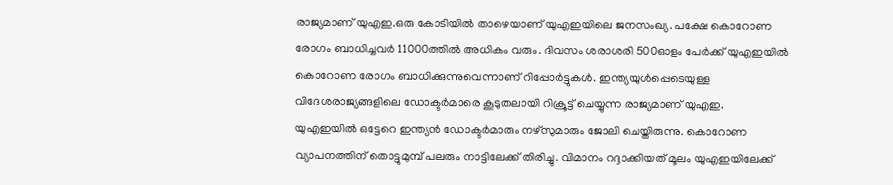രാജ്യമാണ് യുഎഇ.ഒരു കോടിയില്‍ താഴെയാണ് യുഎഇയിലെ ജനസംഖ്യ. പക്ഷേ കൊറോണ രോഗം ബാധിച്ചവര്‍ 11000ത്തില്‍ അധികം വരും. ദിവസം ശരാശരി 500ഓളം പേര്‍ക്ക് യുഎഇയില്‍ കൊറോണ രോഗം ബാധിക്കുന്നുവെന്നാണ് റിപ്പോര്‍ട്ടുകള്‍. ഇന്ത്യയുള്‍പ്പെടെയുള്ള വിദേശരാജ്യങ്ങളിലെ ഡോക്ടര്‍മാരെ കൂടുതലായി റിക്രൂട്ട് ചെയ്യുന്ന രാജ്യമാണ് യുഎഇ.
യുഎഇയില്‍ ഒട്ടേറെ ഇന്ത്യന്‍ ഡോക്ടര്‍മാരും നഴ്‌സുമാരും ജോലി ചെയ്തിരുന്നു. കൊറോണ വ്യാപനത്തിന് തൊട്ടുമുമ്പ് പലരും നാട്ടിലേക്ക് തിരിച്ചു. വിമാനം റദ്ദാക്കിയത് മൂലം യുഎഇയിലേക്ക്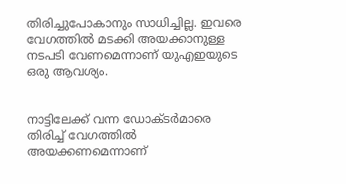തിരിച്ചുപോകാനും സാധിച്ചില്ല. ഇവരെ വേഗത്തില്‍ മടക്കി അയക്കാനുള്ള നടപടി വേണമെന്നാണ് യുഎഇയുടെ ഒരു ആവശ്യം.


നാട്ടിലേക്ക് വന്ന ഡോക്ടര്‍മാരെ തിരിച്ച് വേഗത്തില്‍ അയക്കണമെന്നാണ്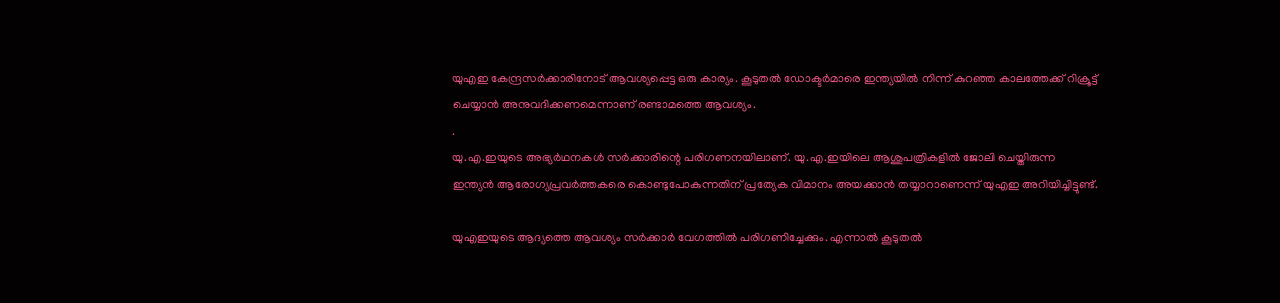യുഎഇ കേന്ദ്രസര്‍ക്കാരിനോട് ആവശ്യപ്പെട്ട ഒരു കാര്യം. കൂടുതല്‍ ഡോക്ടര്‍മാരെ ഇന്ത്യയില്‍ നിന്ന് കുറഞ്ഞ കാലത്തേക്ക് റിക്രൂട്ട് ചെയ്യാന്‍ അനുവദിക്കണമെന്നാണ് രണ്ടാമത്തെ ആവശ്യം.
.
യു.എ.ഇയുടെ അഭ്യര്‍ഥനകള്‍ സര്‍ക്കാരിന്റെ പരിഗണനയിലാണ്. യു.എ.ഇയിലെ ആശുപത്രികളില്‍ ജോലി ചെയ്തിരുന്ന ഇന്ത്യന്‍ ആരോഗ്യപ്രവര്‍ത്തകരെ കൊണ്ടുപോകുന്നതിന് പ്രത്യേക വിമാനം അയക്കാന്‍ തയ്യാറാണെന്ന് യുഎഇ അറിയിച്ചിട്ടുണ്ട്.

യുഎഇയുടെ ആദ്യത്തെ ആവശ്യം സര്‍ക്കാര്‍ വേഗത്തില്‍ പരിഗണിച്ചേക്കും. എന്നാല്‍ കൂടുതല്‍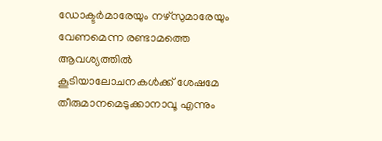ഡോക്ടര്‍മാരേയും നഴ്‌സുമാരേയും വേണമെന്ന രണ്ടാമത്തെ ആവശ്യത്തില്‍ കൂടിയാലോചനകള്‍ക്ക് ശേഷമേ തീരുമാനമെടുക്കാനാവൂ എന്നും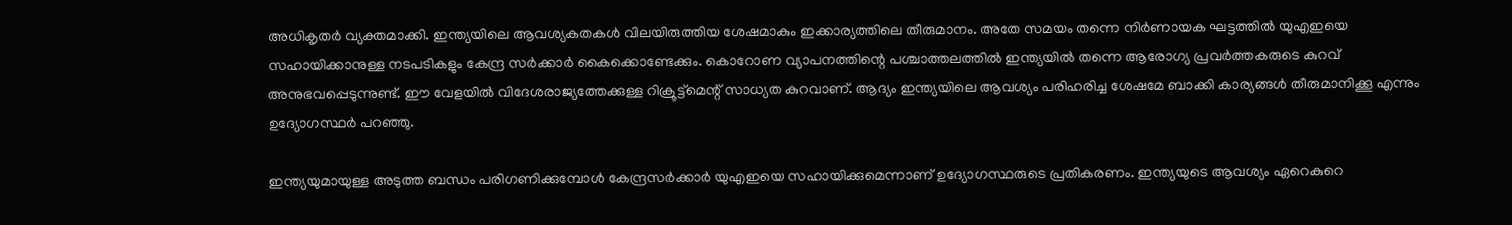അധികൃതര്‍ വ്യക്തമാക്കി. ഇന്ത്യയിലെ ആവശ്യകതകള്‍ വിലയിരുത്തിയ ശേഷമാകും ഇക്കാര്യത്തിലെ തീരുമാനം. അതേ സമയം തന്നെ നിര്‍ണായക ഘട്ടത്തില്‍ യുഎഇയെ സഹായിക്കാനുള്ള നടപടികളും കേന്ദ്ര സര്‍ക്കാര്‍ കൈക്കൊണ്ടേക്കും. കൊറോണ വ്യാപനത്തിന്റെ പശ്ചാത്തലത്തില്‍ ഇന്ത്യയില്‍ തന്നെ ആരോഗ്യ പ്രവര്‍ത്തകരുടെ കുറവ് അനുഭവപ്പെടുന്നുണ്ട്. ഈ വേളയില്‍ വിദേശരാജ്യത്തേക്കുള്ള റിക്രൂട്ട്‌മെന്റ് സാധ്യത കുറവാണ്. ആദ്യം ഇന്ത്യയിലെ ആവശ്യം പരിഹരിച്ച ശേഷമേ ബാക്കി കാര്യങ്ങള്‍ തീരുമാനിക്കൂ എന്നും ഉദ്യോഗസ്ഥര്‍ പറഞ്ഞു.

ഇന്ത്യയുമായുള്ള അടുത്ത ബന്ധം പരിഗണിക്കുമ്പോള്‍ കേന്ദ്രസര്‍ക്കാര്‍ യുഎഇയെ സഹായിക്കുമെന്നാണ് ഉദ്യോഗസ്ഥരുടെ പ്രതികരണം. ഇന്ത്യയുടെ ആവശ്യം ഏറെകുറെ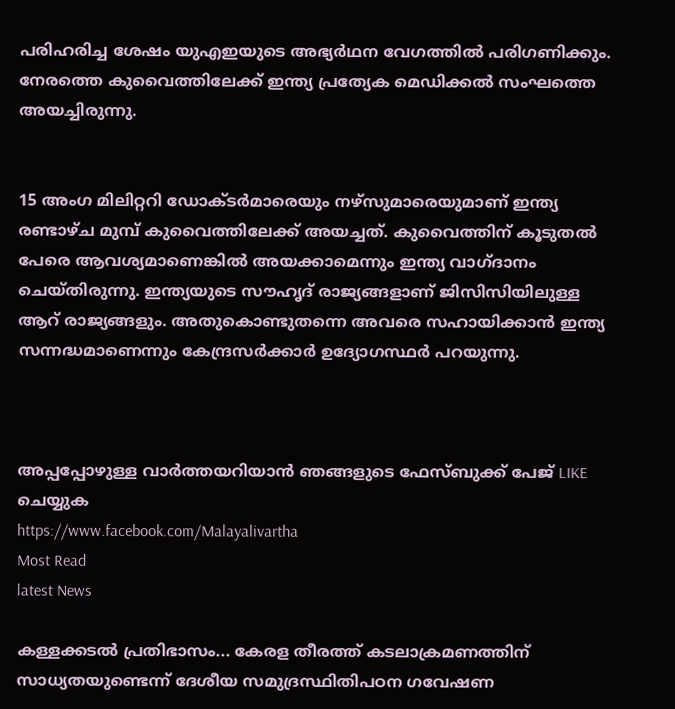പരിഹരിച്ച ശേഷം യുഎഇയുടെ അഭ്യര്‍ഥന വേഗത്തില്‍ പരിഗണിക്കും. നേരത്തെ കുവൈത്തിലേക്ക് ഇന്ത്യ പ്രത്യേക മെഡിക്കല്‍ സംഘത്തെ അയച്ചിരുന്നു.


15 അംഗ മിലിറ്ററി ഡോക്ടര്‍മാരെയും നഴ്‌സുമാരെയുമാണ് ഇന്ത്യ രണ്ടാഴ്ച മുമ്പ് കുവൈത്തിലേക്ക് അയച്ചത്. കുവൈത്തിന് കൂടുതല്‍ പേരെ ആവശ്യമാണെങ്കില്‍ അയക്കാമെന്നും ഇന്ത്യ വാഗ്ദാനം ചെയ്തിരുന്നു. ഇന്ത്യയുടെ സൗഹൃദ് രാജ്യങ്ങളാണ് ജിസിസിയിലുള്ള ആറ് രാജ്യങ്ങളും. അതുകൊണ്ടുതന്നെ അവരെ സഹായിക്കാന്‍ ഇന്ത്യ സന്നദ്ധമാണെന്നും കേന്ദ്രസര്‍ക്കാര്‍ ഉദ്യോഗസ്ഥര്‍ പറയുന്നു.



അപ്പപ്പോഴുള്ള വാര്‍ത്തയറിയാന്‍ ഞങ്ങളുടെ ഫേസ്‌ബുക്ക്‌ പേജ് LIKE ചെയ്യുക
https://www.facebook.com/Malayalivartha
Most Read
latest News

കള്ളക്കടൽ പ്രതിഭാസം... കേരള തീരത്ത് കടലാക്രമണത്തിന് സാധ്യതയുണ്ടെന്ന് ദേശീയ സമുദ്രസ്ഥിതിപഠന ഗവേഷണ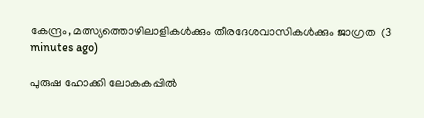കേന്ദ്രം, മത്സ്യത്തൊഴിലാളികൾക്കും തീരദേശവാസികൾക്കും ജാഗ്രത  (3 minutes ago)

പുരുഷ ഹോക്കി ലോകകപ്പിൽ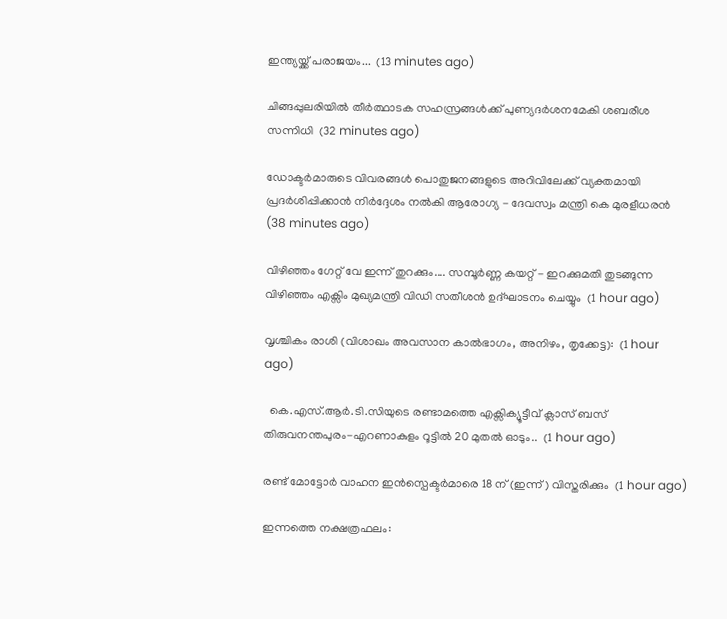ഇന്ത്യയ്ക്ക് പരാജയം...  (13 minutes ago)

ചിങ്ങപ്പുലരിയിൽ തീർത്ഥാടക സഹസ്രങ്ങൾക്ക് പുണ്യദർശനമേകി ശബരീശ സന്നിധി  (32 minutes ago)

ഡോക്ടർമാരുടെ വിവരങ്ങൾ പൊതുജനങ്ങളുടെ അറിവിലേക്ക് വ്യക്തമായി പ്രദർശിപ്പിക്കാൻ നിർദ്ദേശം നൽകി ആരോഗ്യ - ദേവസ്വം മന്ത്രി കെ മുരളീധരൻ  (38 minutes ago)

വിഴിഞ്ഞം ഗേറ്റ് വേ ഇന്ന് തുറക്കും.... സമ്പൂർണ്ണ കയറ്റ് - ഇറക്കുമതി തുടങ്ങുന്ന വിഴിഞ്ഞം എക്സിം മുഖ്യമന്ത്രി വിഡി സതീശൻ ഉദ്ഘാടനം ചെയ്യും  (1 hour ago)

വൃശ്ചികം രാശി (വിശാഖം അവസാന കാൽഭാഗം, അനിഴം, തൃക്കേട്ട):  (1 hour ago)

  കെ.എസ്.ആർ.ടി.സിയുടെ രണ്ടാമത്തെ എക്സിക്യൂട്ടീവ് ക്ലാസ് ബസ് തിരുവനന്തപുരം-എറണാകുളം റൂട്ടിൽ 20 മുതൽ ഓടും..  (1 hour ago)

രണ്ട് മോട്ടോർ വാഹന ഇൻസ്പെക്ടർമാരെ 18 ന് (ഇന്ന്) വിസ്തരിക്കും  (1 hour ago)

ഇന്നത്തെ നക്ഷത്രഫലം: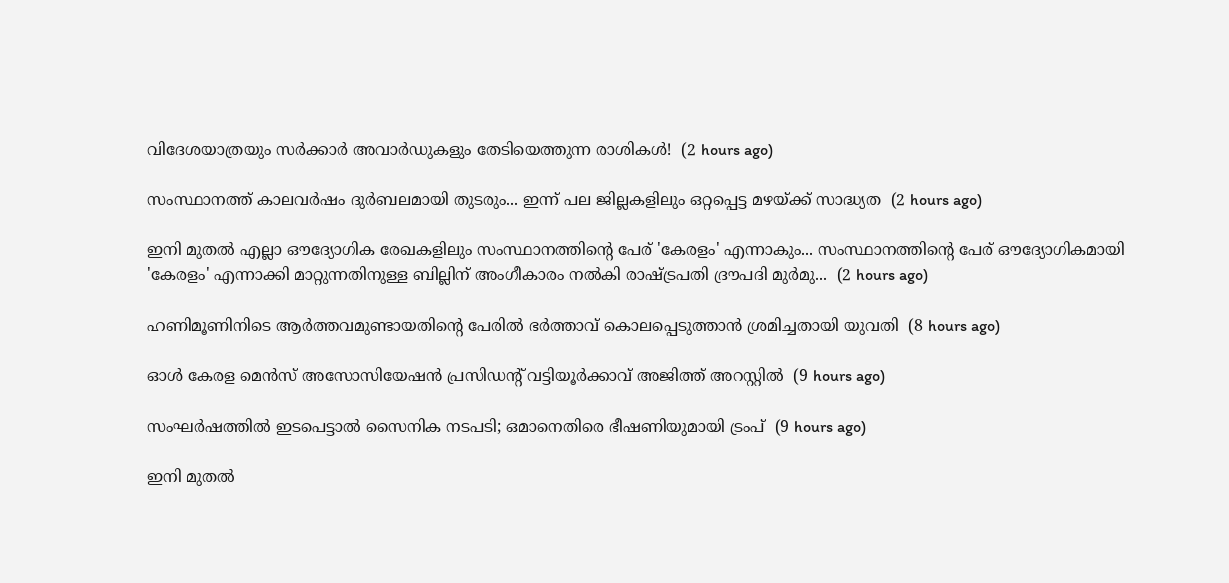വിദേശയാത്രയും സർക്കാർ അവാർഡുകളും തേടിയെത്തുന്ന രാശികൾ!  (2 hours ago)

സംസ്ഥാനത്ത് കാലവർഷം ദുർബലമായി തുടരും... ഇന്ന് പല ജില്ലകളിലും ഒറ്റപ്പെട്ട മഴയ്ക്ക് സാദ്ധ്യത  (2 hours ago)

ഇനി മുതൽ എല്ലാ ഔദ്യോഗിക രേഖകളിലും സംസ്ഥാനത്തിന്റെ പേര് 'കേരളം' എന്നാകും... സംസ്ഥാനത്തിന്റെ പേര് ഔദ്യോഗികമായി 'കേരളം' എന്നാക്കി മാറ്റുന്നതിനുള്ള ബില്ലിന് അംഗീകാരം നൽകി രാഷ്ട്രപതി ദ്രൗപദി മുർമു...  (2 hours ago)

ഹണിമൂണിനിടെ ആര്‍ത്തവമുണ്ടായതിന്റെ പേരില്‍ ഭര്‍ത്താവ് കൊലപ്പെടുത്താന്‍ ശ്രമിച്ചതായി യുവതി  (8 hours ago)

ഓള്‍ കേരള മെന്‍സ് അസോസിയേഷന്‍ പ്രസിഡന്റ് വട്ടിയൂര്‍ക്കാവ് അജിത്ത് അറസ്റ്റില്‍  (9 hours ago)

സംഘര്‍ഷത്തില്‍ ഇടപെട്ടാല്‍ സൈനിക നടപടി; ഒമാനെതിരെ ഭീഷണിയുമായി ട്രംപ്  (9 hours ago)

ഇനി മുതല്‍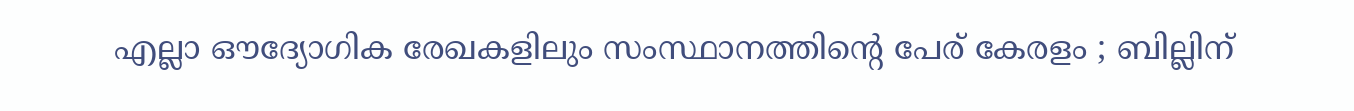എല്ലാ ഔദ്യോഗിക രേഖകളിലും സംസ്ഥാനത്തിന്റെ പേര് കേരളം ; ബില്ലിന്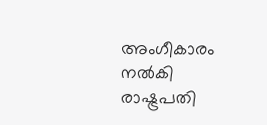അംഗീകാരം നല്‍കി രാഷ്ട്രപതി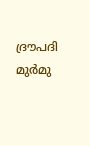ദ്രൗപദി മുര്‍മു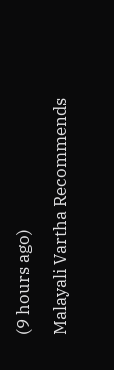(9 hours ago)

Malayali Vartha Recommends